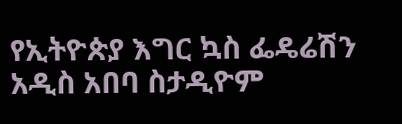የኢትዮጵያ እግር ኳስ ፌዴሬሽን አዲስ አበባ ስታዲዮም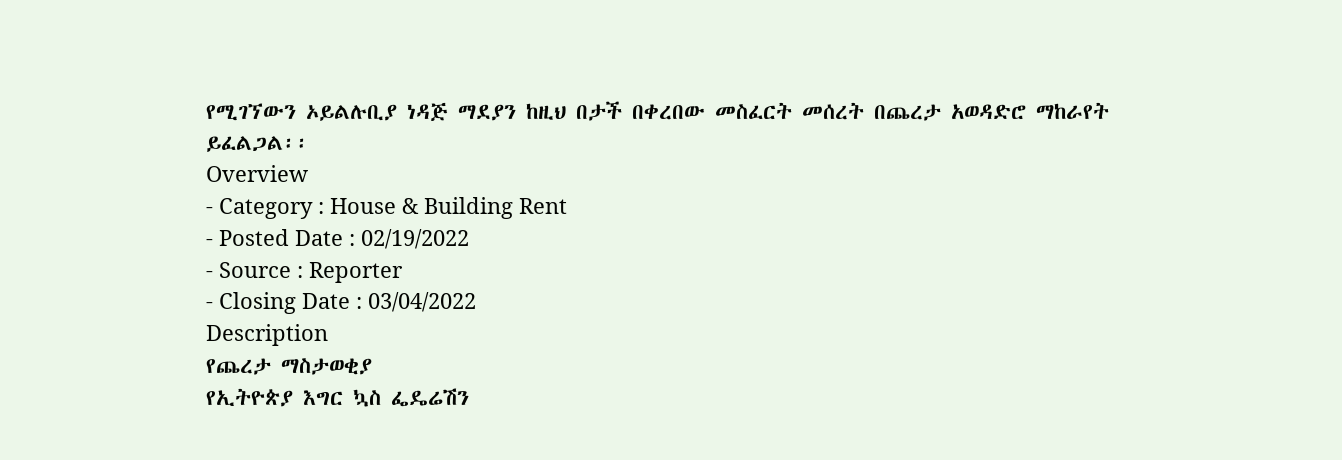የሚገኘውን ኦይልሉቢያ ነዳጅ ማደያን ከዚህ በታች በቀረበው መስፈርት መሰረት በጨረታ አወዳድሮ ማከራየት ይፈልጋል፡፡
Overview
- Category : House & Building Rent
- Posted Date : 02/19/2022
- Source : Reporter
- Closing Date : 03/04/2022
Description
የጨረታ ማስታወቂያ
የኢትዮጵያ እግር ኳስ ፌዴሬሽን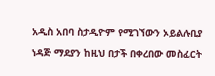አዲስ አበባ ስታዲዮም የሚገኘውን ኦይልሉቢያ ነዳጅ ማደያን ከዚህ በታች በቀረበው መስፈርት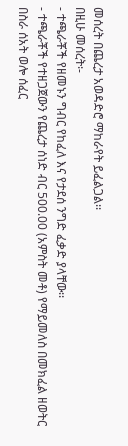መሰረት በጨረታ አወዳድሮ ማከራየት ይፈልጋል፡፡
በዚሁ መሰረት፡-
- ተጫራቾች የዘመኑን ግብር የከፈለ እና የታደሰ ንግድ ፈቃድ ያላቸው፡፡
- ተጫራቾች የተዘጋጀውን የጨረታ ሰነድ ብር 500.00 (አምስት መቶ) የማይመለስ በመክፈል ዘወትር በስራ ሰአት ወሎ ሰፈር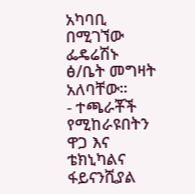አካባቢ በሚገኘው ፌዴሬሽኑ ፅ/ቤት መግዛት አለባቸው፡፡
- ተጫራቾች የሚከራዩበትን ዋጋ እና ቴክኒካልና ፋይናንሺያል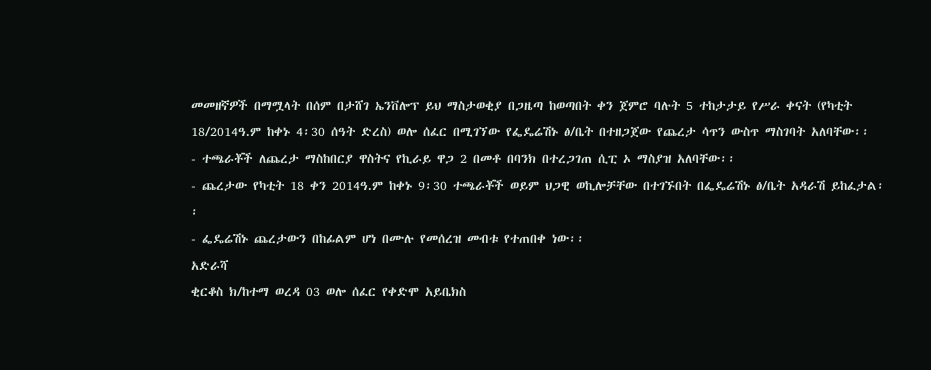መመዘኛዎች በማሟላት በሰም በታሸገ ኤንቨሎፕ ይህ ማስታወቂያ በጋዜጣ ከወጣበት ቀን ጀምሮ ባሉት 5 ተከታታይ የሥራ ቀናት (የካቲት 18/2014ዓ.ም ከቀኑ 4፡30 ሰዓት ድረስ) ወሎ ሰፈር በሚገኘው የፌዴሬሽኑ ፅ/ቤት በተዘጋጀው የጨረታ ሳጥን ውስጥ ማስገባት አለባቸው፡፡
- ተጫራቾች ለጨረታ ማስከበርያ ዋስትና የኪራይ ዋጋ 2 በመቶ በባንክ በተረጋገጠ ሲፒ ኦ ማስያዝ አለባቸው፡፡
- ጨረታው የካቲት 18 ቀን 2014ዓ.ም ከቀኑ 9፡30 ተጫራቾች ወይም ህጋዊ ወኪሎቻቸው በተገኙበት በፌዴሬሽኑ ፅ/ቤት አዳራሽ ይከፈታል፡፡
- ፌዴሬሽኑ ጨረታውን በከፊልም ሆነ በሙሉ የመሰረዝ መብቱ የተጠበቀ ነው፡፡
አድራሻ
ቂርቆስ ክ/ከተማ ወረዳ 03 ወሎ ሰፈር የቀድሞ አይቤክስ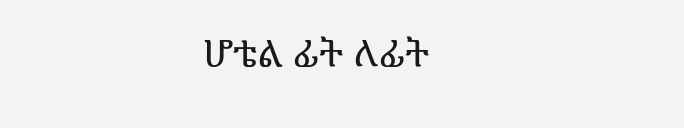ሆቴል ፊት ለፊት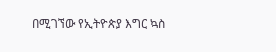በሚገኘው የኢትዮጵያ እግር ኳስ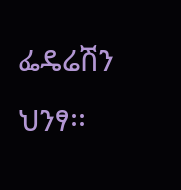ፌዴሬሽን ህንፃ፡፡